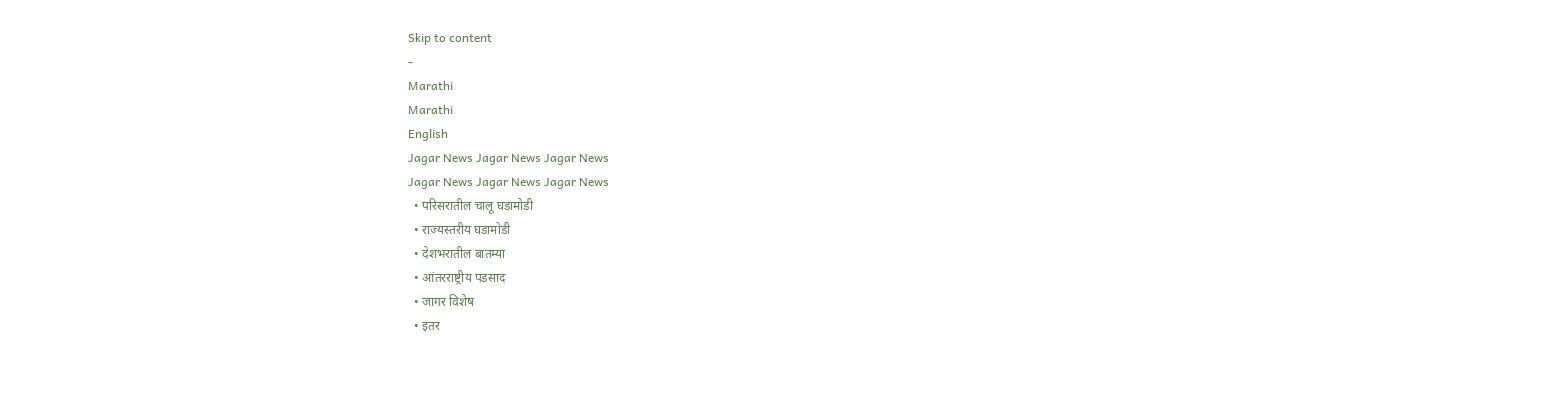Skip to content
-
Marathi
Marathi
English
Jagar News Jagar News Jagar News
Jagar News Jagar News Jagar News
  • परिसरातील चालू घडामोडी
  • राज्यस्तरीय घडामोडी
  • देशभरातील बातम्या
  • आंतरराष्ट्रीय पडसाद
  • जागर विशेष
  • इतर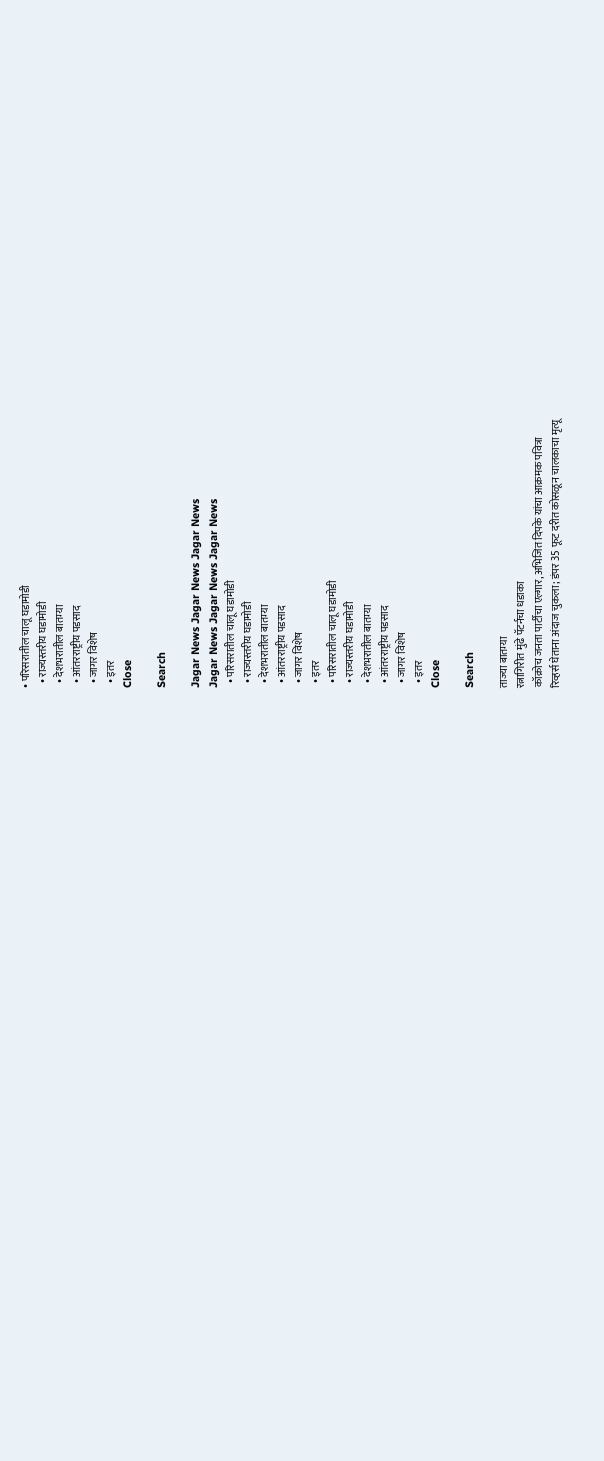• परिसरातील चालू घडामोडी
  • राज्यस्तरीय घडामोडी
  • देशभरातील बातम्या
  • आंतरराष्ट्रीय पडसाद
  • जागर विशेष
  • इतर
Close

Search

Jagar News Jagar News Jagar News
Jagar News Jagar News Jagar News
  • परिसरातील चालू घडामोडी
  • राज्यस्तरीय घडामोडी
  • देशभरातील बातम्या
  • आंतरराष्ट्रीय पडसाद
  • जागर विशेष
  • इतर
  • परिसरातील चालू घडामोडी
  • राज्यस्तरीय घडामोडी
  • देशभरातील बातम्या
  • आंतरराष्ट्रीय पडसाद
  • जागर विशेष
  • इतर
Close

Search

ताज्या बातम्या
रत्नागिरीत मुंढे पॅटर्नचा धडाका
कॉक्रोच जनता पार्टीचा एल्गार, अभिजित दिपके यांचा आक्रमक पवित्रा
रिव्हर्स घेताना अंदाज चुकला; डंपर 35 फूट दरीत कोसळून चालकाचा मृत्यू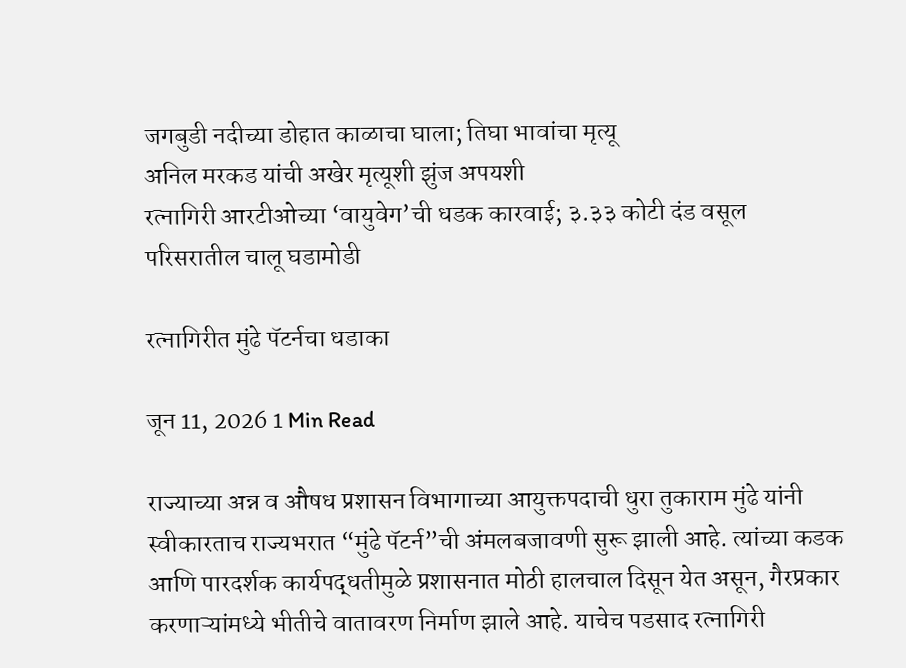जगबुडी नदीच्या डोहात काळाचा घाला; तिघा भावांचा मृत्यू
अनिल मरकड यांची अखेर मृत्यूशी झुंज अपयशी
रत्नागिरी आरटीओच्या ‘वायुवेग’ची धडक कारवाई; ३.३३ कोटी दंड वसूल
परिसरातील चालू घडामोडी

रत्नागिरीत मुंढे पॅटर्नचा धडाका

जून 11, 2026 1 Min Read

राज्याच्या अन्न व औषध प्रशासन विभागाच्या आयुक्तपदाची धुरा तुकाराम मुंढे यांनी स्वीकारताच राज्यभरात “मुंढे पॅटर्न”ची अंमलबजावणी सुरू झाली आहे. त्यांच्या कडक आणि पारदर्शक कार्यपद्धतीमुळे प्रशासनात मोठी हालचाल दिसून येत असून, गैरप्रकार करणाऱ्यांमध्ये भीतीचे वातावरण निर्माण झाले आहे. याचेच पडसाद रत्नागिरी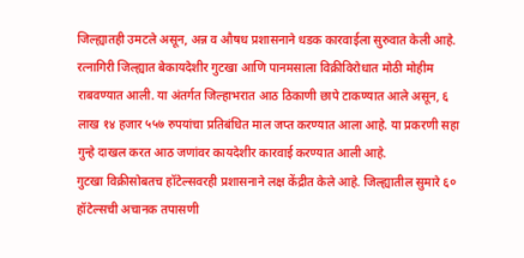जिल्ह्यातही उमटले असून, अन्न व औषध प्रशासनाने धडक कारवाईला सुरुवात केली आहे.
रत्नागिरी जिल्ह्यात बेकायदेशीर गुटखा आणि पानमसाला विक्रीविरोधात मोठी मोहीम राबवण्यात आली. या अंतर्गत जिल्हाभरात आठ ठिकाणी छापे टाकण्यात आले असून, ६ लाख १४ हजार ५५७ रुपयांचा प्रतिबंधित माल जप्त करण्यात आला आहे. या प्रकरणी सहा गुन्हे दाखल करत आठ जणांवर कायदेशीर कारवाई करण्यात आली आहे.
गुटखा विक्रीसोबतच हॉटेल्सवरही प्रशासनाने लक्ष केंद्रीत केले आहे. जिल्ह्यातील सुमारे ६० हॉटेल्सची अचानक तपासणी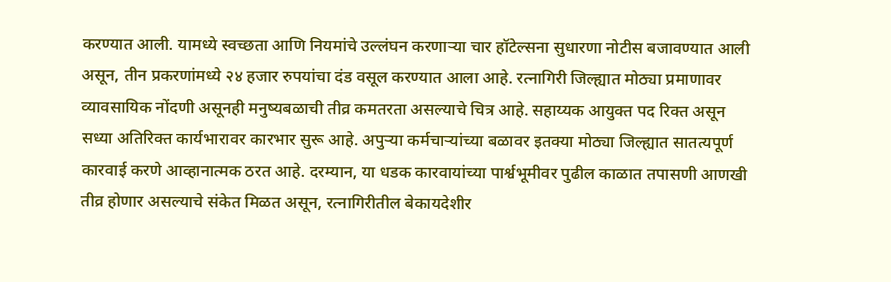करण्यात आली. यामध्ये स्वच्छता आणि नियमांचे उल्लंघन करणाऱ्या चार हॉटेल्सना सुधारणा नोटीस बजावण्यात आली असून, तीन प्रकरणांमध्ये २४ हजार रुपयांचा दंड वसूल करण्यात आला आहे. रत्नागिरी जिल्ह्यात मोठ्या प्रमाणावर व्यावसायिक नोंदणी असूनही मनुष्यबळाची तीव्र कमतरता असल्याचे चित्र आहे. सहाय्यक आयुक्त पद रिक्त असून सध्या अतिरिक्त कार्यभारावर कारभार सुरू आहे. अपुऱ्या कर्मचाऱ्यांच्या बळावर इतक्या मोठ्या जिल्ह्यात सातत्यपूर्ण कारवाई करणे आव्हानात्मक ठरत आहे. दरम्यान, या धडक कारवायांच्या पार्श्वभूमीवर पुढील काळात तपासणी आणखी तीव्र होणार असल्याचे संकेत मिळत असून, रत्नागिरीतील बेकायदेशीर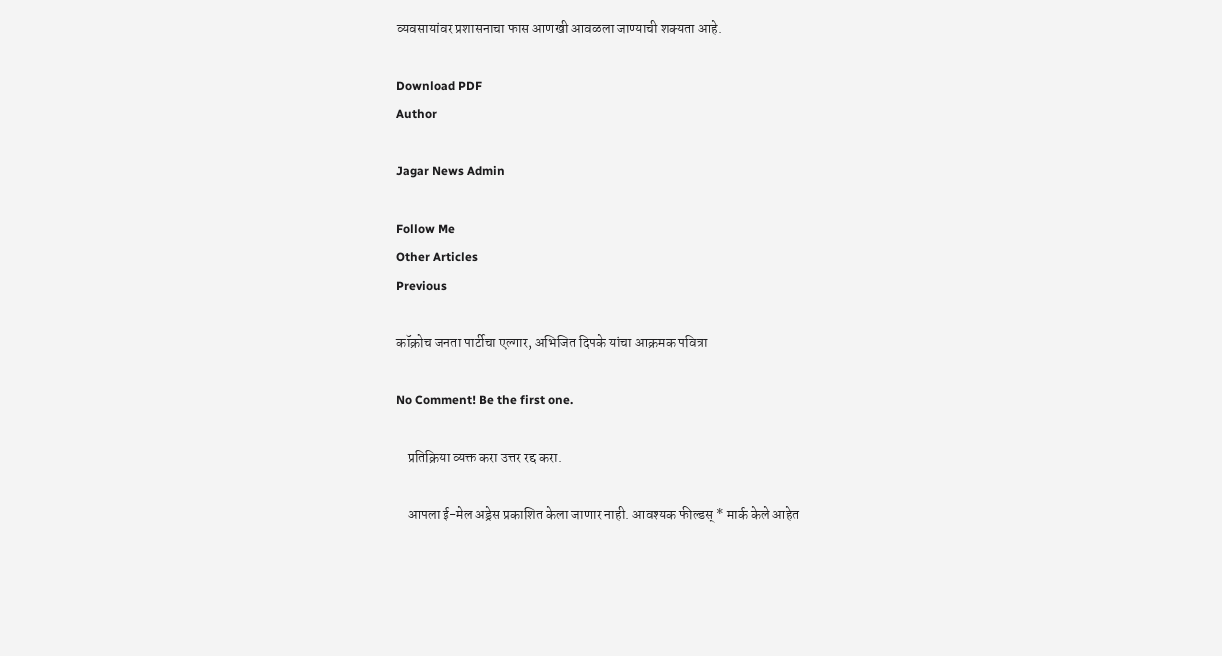व्यवसायांवर प्रशासनाचा फास आणखी आवळला जाण्याची शक्यता आहे.

Download PDF
Author

Jagar News Admin

Follow Me
Other Articles
Previous

कॉक्रोच जनता पार्टीचा एल्गार, अभिजित दिपके यांचा आक्रमक पवित्रा

No Comment! Be the first one.

    प्रतिक्रिया व्यक्त करा उत्तर रद्द करा.

    आपला ई-मेल अड्रेस प्रकाशित केला जाणार नाही. आवश्यक फील्डस् * मार्क केले आहेत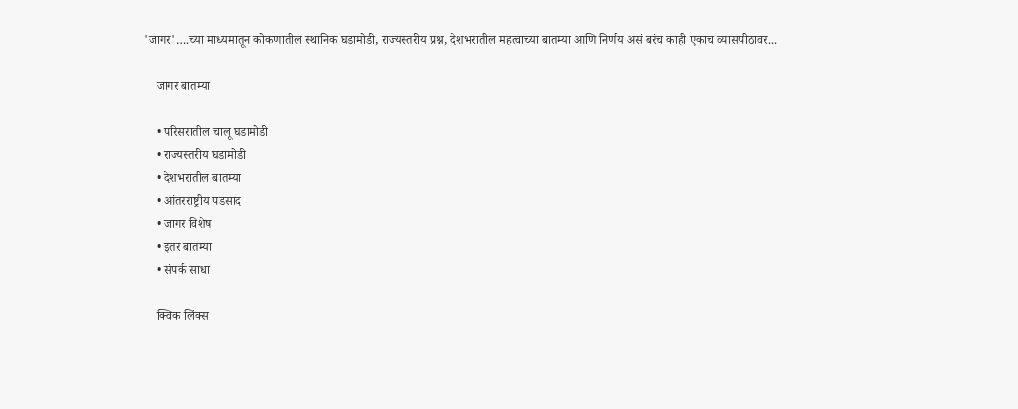'जागर'….च्या माध्यमातून कोकणातील स्थानिक घडामोडी, राज्यस्तरीय प्रश्न, देशभरातील महत्वाच्या बातम्या आणि निर्णय असं बरंच काही एकाच व्यासपीठावर...

    जागर बातम्या

    • परिसरातील चालू घडामोडी
    • राज्यस्तरीय घडामोडी
    • देशभरातील बातम्या
    • आंतरराष्ट्रीय पडसाद
    • जागर विशेष
    • इतर बातम्या
    • संपर्क साधा

    क्विक लिंक्स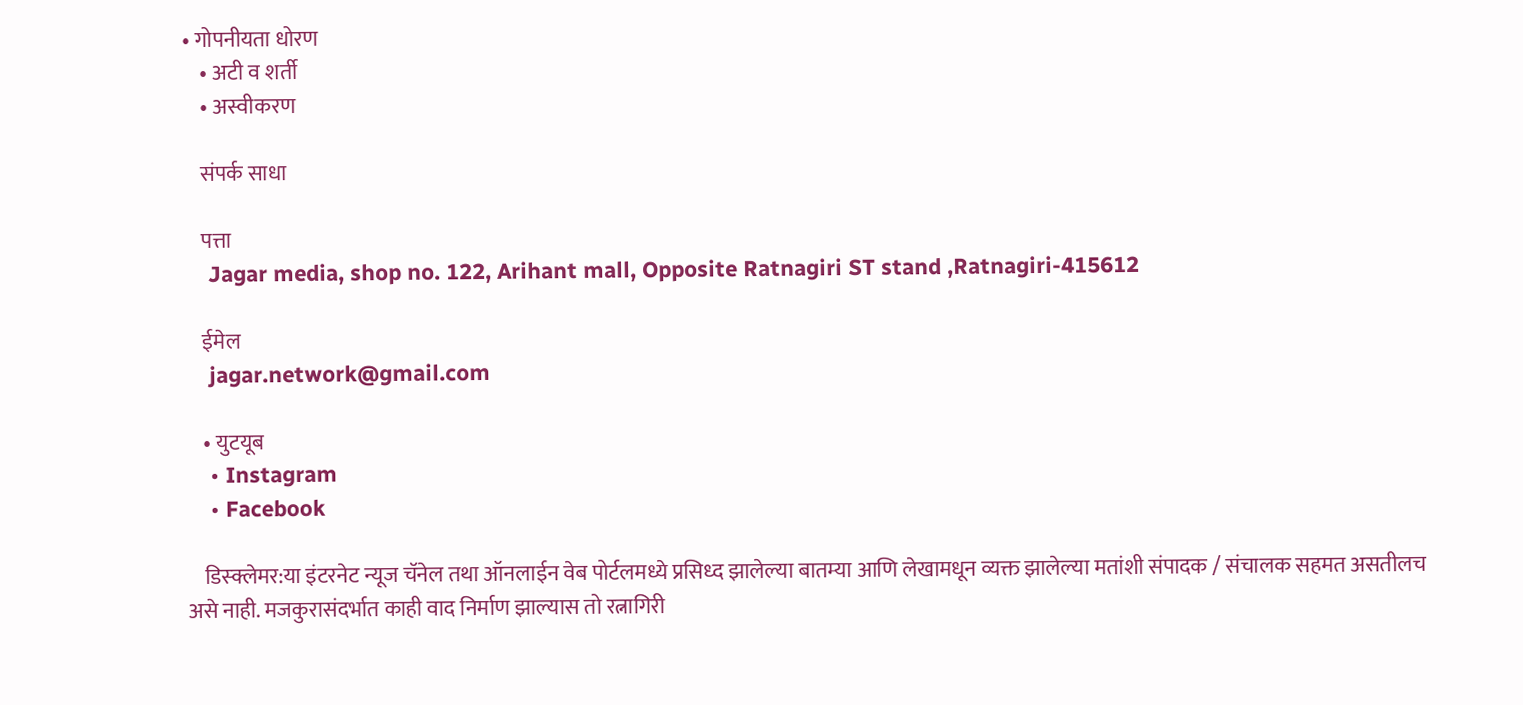• गोपनीयता धोरण
    • अटी व शर्ती
    • अस्वीकरण

    संपर्क साधा

    पत्ता
    Jagar media, shop no. 122, Arihant mall, Opposite Ratnagiri ST stand ,Ratnagiri-415612

    ईमेल
    jagar.network@gmail.com

    • युटयूब
    • Instagram
    • Facebook

    डिस्क्लेमर:या इंटरनेट न्यूज चॅनेल तथा ऑनलाईन वेब पोर्टलमध्ये प्रसिध्द झालेल्या बातम्या आणि लेखामधून व्यक्त झालेल्या मतांशी संपादक / संचालक सहमत असतीलच असे नाही. मजकुरासंदर्भात काही वाद निर्माण झाल्यास तो रत्नागिरी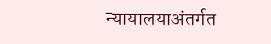न्यायालयाअंतर्गत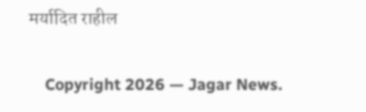मर्यादित राहील

    Copyright 2026 — Jagar News.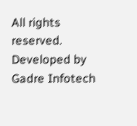All rights reserved. Developed by Gadre Infotech